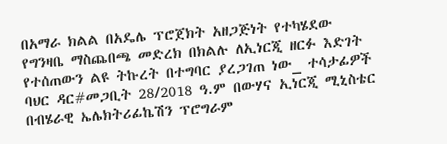በአማራ ክልል በአዴሌ ፕሮጀክት አዘጋጅነት የተካሄደው የግንዛቤ ማስጨበጫ መድረክ በክልሉ ለኢነርጂ ዘርፉ እድገት የተሰጠውን ልዩ ትኩረት በተግባር ያረጋገጠ ነው_ ተሳታፊዎች
ባህር ዳር#መጋቢት 28/2018 ዓ.ም በውሃና ኢነርጂ ሚኒስቴር በብሄራዊ ኤሌክትሪፊኬሽን ፕሮግራም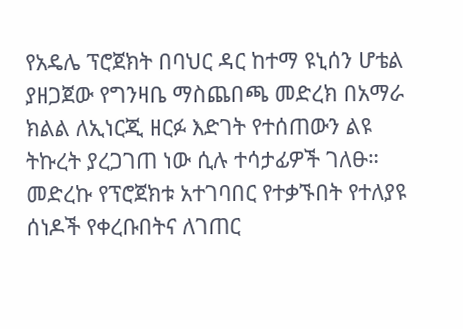የአዴሌ ፕሮጀክት በባህር ዳር ከተማ ዩኒሰን ሆቴል ያዘጋጀው የግንዛቤ ማስጨበጫ መድረክ በአማራ ክልል ለኢነርጂ ዘርፉ እድገት የተሰጠውን ልዩ ትኩረት ያረጋገጠ ነው ሲሉ ተሳታፊዎች ገለፁ።
መድረኩ የፕሮጀክቱ አተገባበር የተቃኙበት የተለያዩ ሰነዶች የቀረቡበትና ለገጠር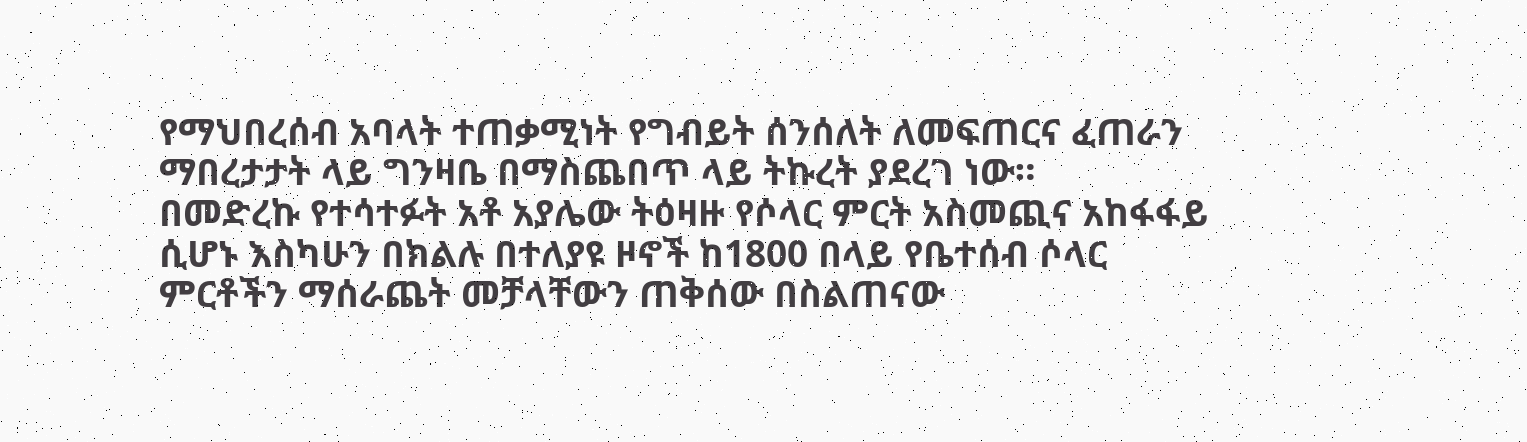የማህበረሰብ አባላት ተጠቃሚነት የግብይት ሰንሰለት ለመፍጠርና ፈጠራን ማበረታታት ላይ ግንዛቤ በማስጨበጥ ላይ ትኩረት ያደረገ ነው።
በመድረኩ የተሳተፉት አቶ አያሌው ትዕዛዙ የሶላር ምርት አስመጪና አከፋፋይ ሲሆኑ እስካሁን በክልሉ በተለያዩ ዞኖች ከ1800 በላይ የቤተሰብ ሶላር ምርቶችን ማሰራጨት መቻላቸውን ጠቅሰው በስልጠናው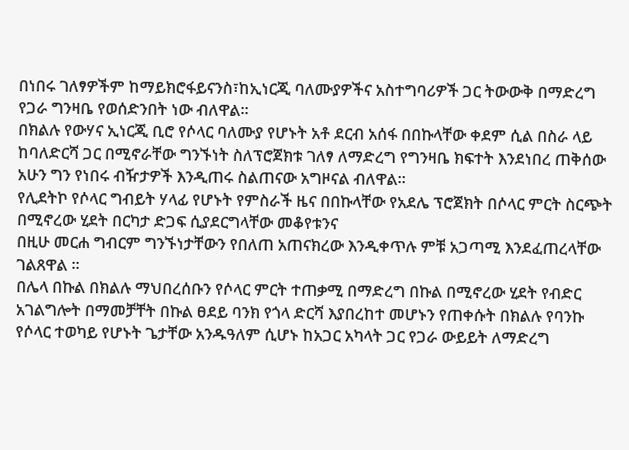በነበሩ ገለፃዎችም ከማይክሮፋይናንስ፣ከኢነርጂ ባለሙያዎችና አስተግባሪዎች ጋር ትውውቅ በማድረግ የጋራ ግንዛቤ የወሰድንበት ነው ብለዋል።
በክልሉ የውሃና ኢነርጂ ቢሮ የሶላር ባለሙያ የሆኑት አቶ ደርብ አሰፋ በበኩላቸው ቀደም ሲል በስራ ላይ ከባለድርሻ ጋር በሚኖራቸው ግንኙነት ስለፕሮጀክቱ ገለፃ ለማድረግ የግንዛቤ ክፍተት እንደነበረ ጠቅሰው አሁን ግን የነበሩ ብዥታዎች እንዲጠሩ ስልጠናው አግዞናል ብለዋል።
የሊደትኮ የሶላር ግብይት ሃላፊ የሆኑት የምስራች ዜና በበኩላቸው የአደሌ ፕሮጀክት በሶላር ምርት ስርጭት በሚኖረው ሂደት በርካታ ድጋፍ ሲያደርግላቸው መቆየቱንና
በዚሁ መርሐ ግብርም ግንኙነታቸውን የበለጠ አጠናክረው እንዲቀጥሉ ምቹ አጋጣሚ እንደፈጠረላቸው ገልጸዋል ።
በሌላ በኩል በክልሉ ማህበረሰቡን የሶላር ምርት ተጠቃሚ በማድረግ በኩል በሚኖረው ሂደት የብድር አገልግሎት በማመቻቸት በኩል ፀደይ ባንክ የጎላ ድርሻ እያበረከተ መሆኑን የጠቀሱት በክልሉ የባንኩ የሶላር ተወካይ የሆኑት ጌታቸው አንዱዓለም ሲሆኑ ከአጋር አካላት ጋር የጋራ ውይይት ለማድረግ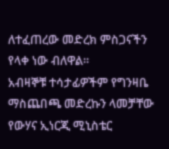ለተፈጠረው መድረክ ምስጋናችን የላቀ ነው ብለዋል።
አብዛኞቹ ተሳታፊዎችም የግንዛቤ ማስጨበጫ መድረኩን ላመቻቸው የውሃና ኢነርጂ ሚኒስቴር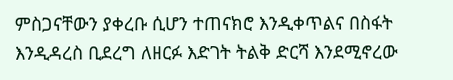ምስጋናቸውን ያቀረቡ ሲሆን ተጠናክሮ እንዲቀጥልና በስፋት እንዲዳረስ ቢደረግ ለዘርፉ እድገት ትልቅ ድርሻ እንደሚኖረው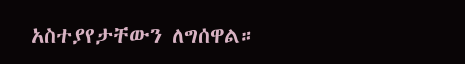አስተያየታቸውን ለግሰዋል።